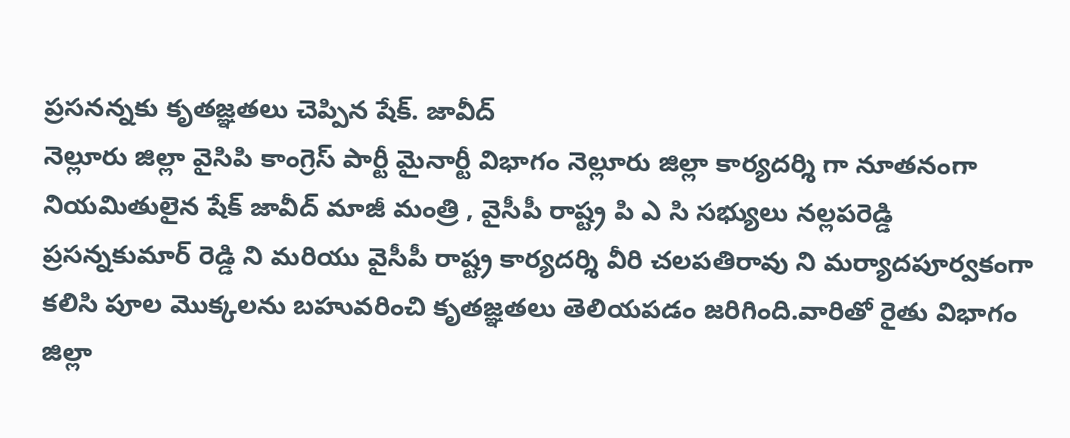ప్రసనన్నకు కృతజ్ఞతలు చెప్పిన షేక్. జావీద్
నెల్లూరు జిల్లా వైసిపి కాంగ్రెస్ పార్టీ మైనార్టీ విభాగం నెల్లూరు జిల్లా కార్యదర్శి గా నూతనంగా నియమితులైన షేక్ జావీద్ మాజీ మంత్రి , వైసీపీ రాష్ట్ర పి ఎ సి సభ్యులు నల్లపరెడ్డి ప్రసన్నకుమార్ రెడ్డి ని మరియు వైసీపీ రాష్ట్ర కార్యదర్శి వీరి చలపతిరావు ని మర్యాదపూర్వకంగా కలిసి పూల మొక్కలను బహువరించి కృతజ్ఞతలు తెలియపడం జరిగింది.వారితో రైతు విభాగం జిల్లా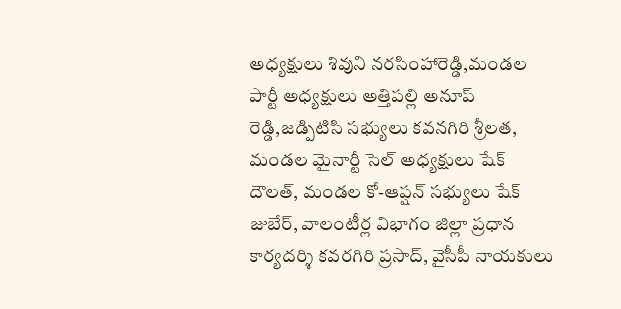అధ్యక్షులు శివుని నరసింహారెడ్డి,మండల పార్టీ అధ్యక్షులు అత్తిపల్లి అనూప్ రెడ్డి,జడ్పిటిసి సభ్యులు కవనగిరి శ్రీలత, మండల మైనార్టీ సెల్ అధ్యక్షులు షేక్ దౌలత్, మండల కో-ఆప్షన్ సభ్యులు షేక్ జుబేర్, వాలంటీర్ల విభాగం జిల్లా ప్రధాన కార్యదర్శి కవరగిరి ప్రసాద్, వైసీపీ నాయకులు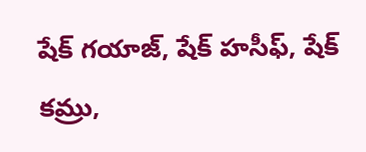షేక్ గయాజ్, షేక్ హసీఫ్, షేక్ కమ్రు,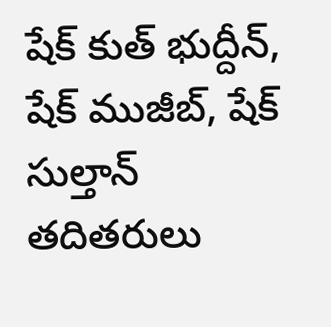షేక్ కుత్ భుద్దీన్, షేక్ ముజీబ్, షేక్ సుల్తాన్ తదితరులు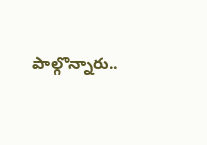పాల్గొన్నారు..